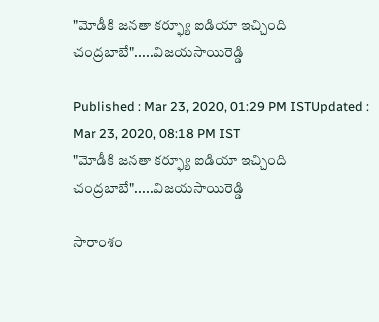"మోడీకి జనతా కర్ఫ్యూ ఐడియా ఇచ్చింది చంద్రబాబే".....విజయసాయిరెడ్డి

Published : Mar 23, 2020, 01:29 PM ISTUpdated : Mar 23, 2020, 08:18 PM IST
"మోడీకి జనతా కర్ఫ్యూ ఐడియా ఇచ్చింది చంద్రబాబే".....విజయసాయిరెడ్డి

సారాంశం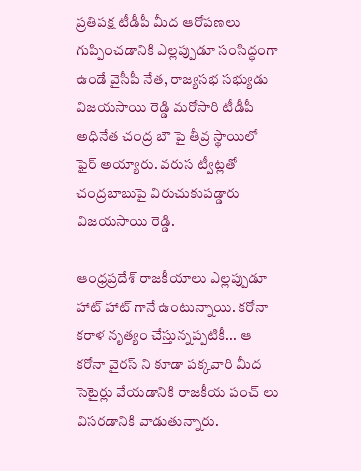ప్రతిపక్ష టీడీపీ మీద ఆరోపణలు గుప్పించడానికి ఎల్లప్పుడూ సంసిద్ధంగా ఉండే వైసీపీ నేత, రాజ్యసభ సభ్యుడు విజయసాయి రెడ్డి మరోసారి టీడీపీ అధినేత చంద్ర బౌ పై తీవ్ర స్థాయిలో ఫైర్ అయ్యారు. వరుస ట్వీట్లతో చంద్రబాబుపై విరుచుకుపడ్డారు విజయసాయి రెడ్డి.

ఆంధ్రప్రదేశ్ రాజకీయాలు ఎల్లప్పుడూ హాట్ హాట్ గానే ఉంటున్నాయి. కరోనా కరాళ నృత్యం చేస్తున్నప్పటికీ... ఆ కరోనా వైరస్ ని కూడా పక్కవారి మీద సెటైర్లు వేయడానికి రాజకీయ పంచ్ లు విసరడానికి వాడుతున్నారు.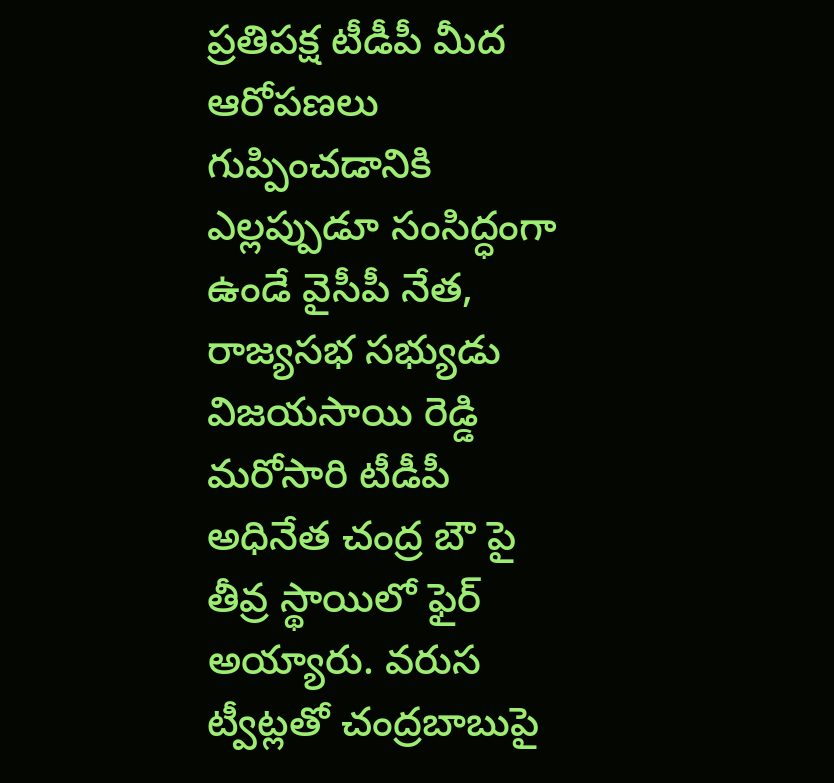ప్రతిపక్ష టీడీపీ మీద ఆరోపణలు గుప్పించడానికి ఎల్లప్పుడూ సంసిద్ధంగా ఉండే వైసీపీ నేత, రాజ్యసభ సభ్యుడు విజయసాయి రెడ్డి మరోసారి టీడీపీ అధినేత చంద్ర బౌ పై తీవ్ర స్థాయిలో ఫైర్ అయ్యారు. వరుస ట్వీట్లతో చంద్రబాబుపై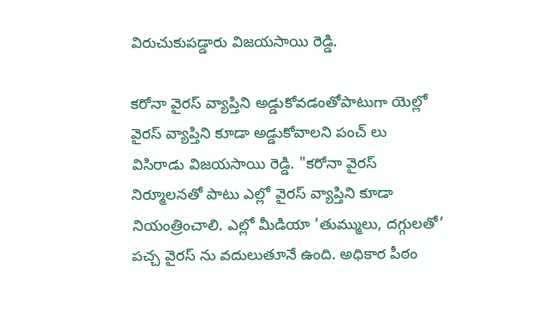విరుచుకుపడ్డారు విజయసాయి రెడ్డి.

కరోనా వైరస్ వ్యాప్తిని అడ్డుకోవడంతోపాటుగా యెల్లో వైరస్ వ్యాప్తిని కూడా అడ్డుకోవాలని పంచ్ లు విసిరాడు విజయసాయి రెడ్డి. "కరోనా వైరస్ నిర్మూలనతో పాటు ఎల్లో వైరస్ వ్యాప్తిని కూడా నియంత్రించాలి. ఎల్లో మీడియా ‘తుమ్ములు, దగ్గులతో’ పచ్చ వైరస్ ను వదులుతూనే ఉంది. అధికార పీఠం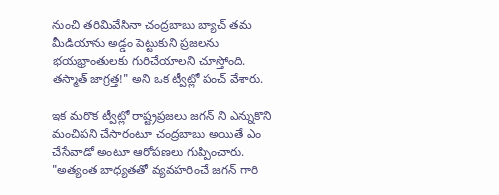నుంచి తరిమివేసినా చంద్రబాబు బ్యాచ్ తమ మీడియాను అడ్డం పెట్టుకుని ప్రజలను భయభ్రాంతులకు గురిచేయాలని చూస్తోంది. తస్మాత్ జాగ్రత్త!" అని ఒక ట్వీట్లో పంచ్ వేశారు.

ఇక మరొక ట్వీట్లో రాష్ట్రప్రజలు జగన్ ని ఎన్నుకొని మంచిపని చేసారంటూ చంద్రబాబు అయితే ఎం చేసేవాడో అంటూ ఆరోపణలు గుప్పించారు. "అత్యంత బాధ్యతతో వ్యవహరించే జగన్ గారి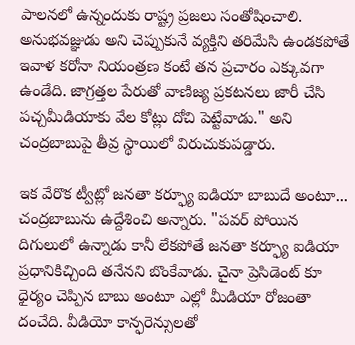పాలనలో ఉన్నందుకు రాష్ట్ర ప్రజలు సంతోషించాలి. అనుభవజ్ఞుడు అని చెప్పుకునే వ్యక్తిని తరిమేసి ఉండకపోతే ఇవాళ కరోనా నియంత్రణ కంటే తన ప్రచారం ఎక్కువగా ఉండేది. జాగ్రత్తల పేరుతో వాణిజ్య ప్రకటనలు జారీ చేసి పచ్చమీడియాకు వేల కోట్లు దోచి పెట్టేవాడు." అని చంద్రబాబుపై తీవ్ర స్థాయిలో విరుచుకుపడ్డారు.

ఇక వేరొక ట్వీట్లో జనతా కర్ఫ్యూ ఐడియా బాబుదే అంటూ... చంద్రబాబును ఉద్దేశించి అన్నారు. "పవర్ పోయిన దిగులులో ఉన్నాడు కానీ లేకపోతే జనతా కర్ఫ్యూ ఐడియా ప్రధానికిచ్చింది తనేనని బొంకేవాడు. చైనా ప్రెసిడెంట్ కూ ధైర్యం చెప్పిన బాబు అంటూ ఎల్లో మీడియా రోజంతా దంచేది. వీడియో కాన్ఫరెన్సులతో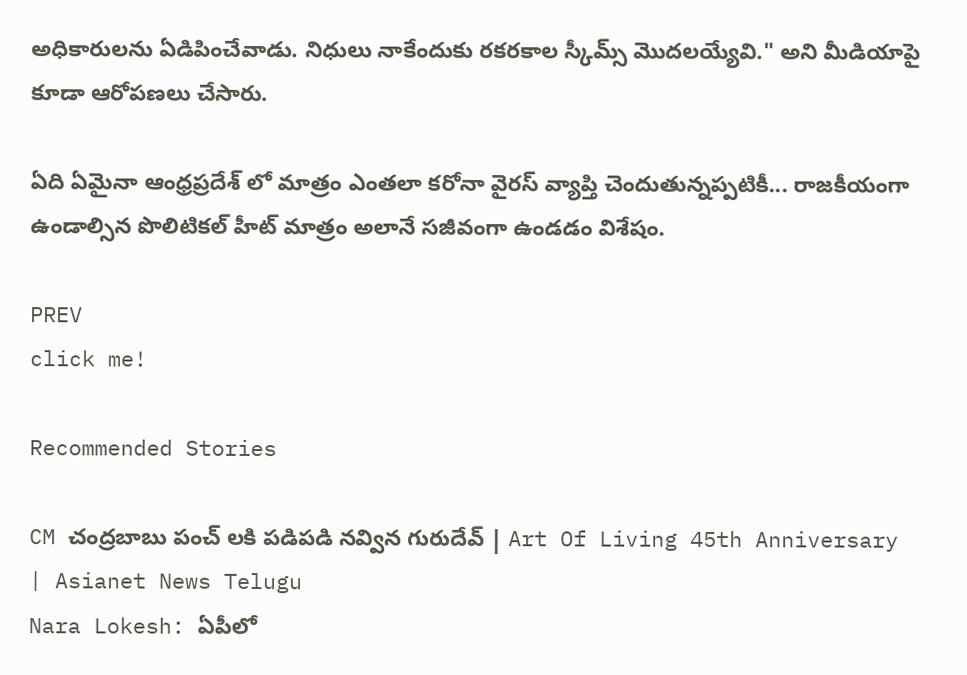అధికారులను ఏడిపించేవాడు. నిధులు నాకేందుకు రకరకాల స్కీమ్స్ మొదలయ్యేవి." అని మీడియాపై కూడా ఆరోపణలు చేసారు.

ఏది ఏమైనా ఆంధ్రప్రదేశ్ లో మాత్రం ఎంతలా కరోనా వైరస్ వ్యాప్తి చెందుతున్నప్పటికీ... రాజకీయంగా ఉండాల్సిన పొలిటికల్ హీట్ మాత్రం అలానే సజీవంగా ఉండడం విశేషం.

PREV
click me!

Recommended Stories

CM చంద్రబాబు పంచ్ లకి పడిపడి నవ్విన గురుదేవ్ | Art Of Living 45th Anniversary | Asianet News Telugu
Nara Lokesh: ఏపీలో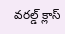వరల్డ్ క్లాస్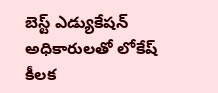బెస్ట్ ఎడ్యుకేషన్ అధికారులతో లోకేష్ కీలక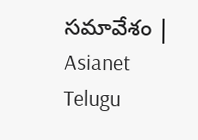సమావేశం | Asianet Telugu